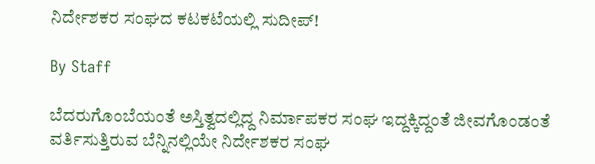ನಿರ್ದೇಶಕರ ಸಂಘದ ಕಟಕಟೆಯಲ್ಲಿ ಸುದೀಪ್‌!

By Staff

ಬೆದರುಗೊಂಬೆಯಂತೆ ಅಸ್ತಿತ್ವದಲ್ಲಿದ್ದ ನಿರ್ಮಾಪಕರ ಸಂಘ ಇದ್ದಕ್ಕಿದ್ದಂತೆ ಜೀವಗೊಂಡಂತೆ ವರ್ತಿಸುತ್ತಿರುವ ಬೆನ್ನಿನಲ್ಲಿಯೇ ನಿರ್ದೇಶಕರ ಸಂಘ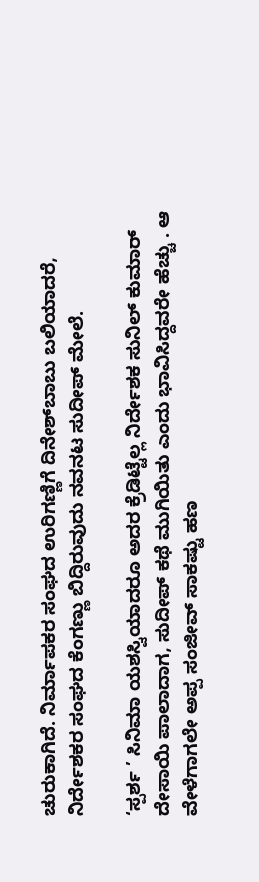ಚುರುಕಾಗಿದೆ. ನಿರ್ಮಾಪಕರ ಸಂಘದ ಉರಿಗಣ್ಣಿಗೆ ದಿನೇಶ್‌ಬಾಬು ಬಲಿಯಾದರೆ, ನಿರ್ದೇಶಕರ ಸಂಘದ ಕೆಂಗಣ್ಣು ಬಿದ್ದಿರುವುದು ನವನಟ ಸುದೀಪ್‌ ಮೇಲೆ.

‘ಸ್ಪರ್ಶ ’ ಸಿನಿಮಾ ಯಶಸ್ವಿಯಾದರೂ ಅದರ ಕ್ರೆಡಿಟ್ಟೆಲ್ಲ ನಿರ್ದೇಶಕ ಸುನಿಲ್‌ ಕುಮಾರ್‌ ದೇಸಾಯಿ ಪಾಲಾದಾಗ, ಸುದೀಪ್‌ ಕಥೆ ಮುಗಿಯಿತು ಎಂದು ಭಾವಿಸಿದ್ದವರೇ ಹೆಚ್ಚು . ಆ ವೇಳೆಗಾಗಲೇ ಅಪ್ಪ ಸಂಜೀವ್‌ ಸಾಕಷ್ಟು ಹಣ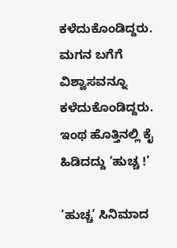ಕಳೆದುಕೊಂಡಿದ್ದರು. ಮಗನ ಬಗೆಗೆ ವಿಶ್ವಾಸವನ್ನೂ ಕಳೆದುಕೊಂಡಿದ್ದರು. ಇಂಥ ಹೊತ್ತಿನಲ್ಲಿ ಕೈ ಹಿಡಿದದ್ದು ‘ಹುಚ್ಚ !’

‘ಹುಚ್ಚ’ ಸಿನಿಮಾದ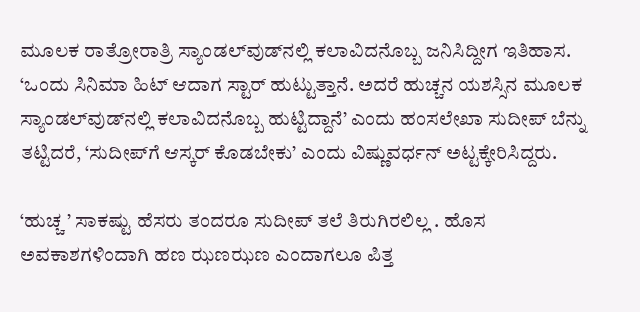ಮೂಲಕ ರಾತ್ರೋರಾತ್ರಿ ಸ್ಯಾಂಡಲ್‌ವುಡ್‌ನಲ್ಲಿ ಕಲಾವಿದನೊಬ್ಬ ಜನಿಸಿದ್ದೀಗ ಇತಿಹಾಸ. ‘ಒಂದು ಸಿನಿಮಾ ಹಿಟ್‌ ಆದಾಗ ಸ್ಟಾರ್‌ ಹುಟ್ಟುತ್ತಾನೆ. ಅದರೆ ಹುಚ್ಚನ ಯಶಸ್ಸಿನ ಮೂಲಕ ಸ್ಯಾಂಡಲ್‌ವುಡ್‌ನಲ್ಲಿ ಕಲಾವಿದನೊಬ್ಬ ಹುಟ್ಟಿದ್ದಾನೆ’ ಎಂದು ಹಂಸಲೇಖಾ ಸುದೀಪ್‌ ಬೆನ್ನು ತಟ್ಟಿದರೆ, ‘ಸುದೀಪ್‌ಗೆ ಆಸ್ಕರ್‌ ಕೊಡಬೇಕು’ ಎಂದು ವಿಷ್ಣುವರ್ಧನ್‌ ಅಟ್ಟಕ್ಕೇರಿಸಿದ್ದರು.

‘ಹುಚ್ಚ ’ ಸಾಕಷ್ಟು ಹೆಸರು ತಂದರೂ ಸುದೀಪ್‌ ತಲೆ ತಿರುಗಿರಲಿಲ್ಲ . ಹೊಸ ಅವಕಾಶಗಳಿಂದಾಗಿ ಹಣ ಝಣಝಣ ಎಂದಾಗಲೂ ಪಿತ್ತ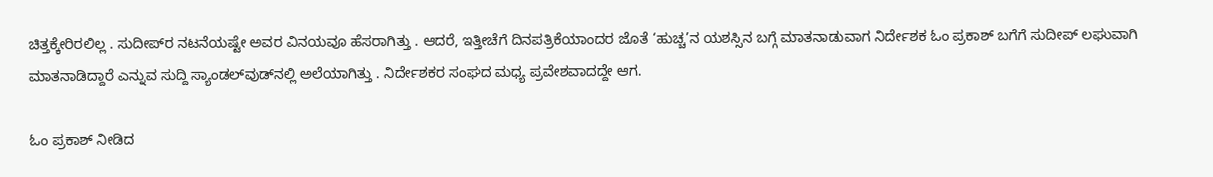ಚಿತ್ತಕ್ಕೇರಿರಲಿಲ್ಲ . ಸುದೀಪ್‌ರ ನಟನೆಯಷ್ಟೇ ಅವರ ವಿನಯವೂ ಹೆಸರಾಗಿತ್ತು . ಆದರೆ, ಇತ್ತೀಚೆಗೆ ದಿನಪತ್ರಿಕೆಯಾಂದರ ಜೊತೆ ‘ಹುಚ್ಚ’ನ ಯಶಸ್ಸಿನ ಬಗ್ಗೆ ಮಾತನಾಡುವಾಗ ನಿರ್ದೇಶಕ ಓಂ ಪ್ರಕಾಶ್‌ ಬಗೆಗೆ ಸುದೀಪ್‌ ಲಘುವಾಗಿ ಮಾತನಾಡಿದ್ದಾರೆ ಎನ್ನುವ ಸುದ್ದಿ ಸ್ಯಾಂಡಲ್‌ವುಡ್‌ನಲ್ಲಿ ಅಲೆಯಾಗಿತ್ತು . ನಿರ್ದೇಶಕರ ಸಂಘದ ಮಧ್ಯ ಪ್ರವೇಶವಾದದ್ದೇ ಆಗ.

ಓಂ ಪ್ರಕಾಶ್‌ ನೀಡಿದ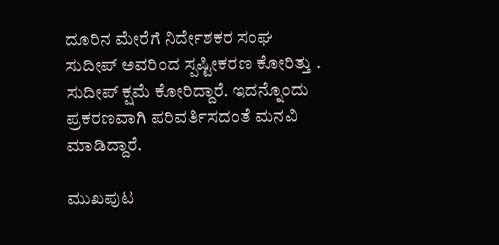ದೂರಿನ ಮೇರೆಗೆ ನಿರ್ದೇಶಕರ ಸಂಘ ಸುದೀಪ್‌ ಅವರಿಂದ ಸ್ಪಷ್ಟೀಕರಣ ಕೋರಿತ್ತು . ಸುದೀಪ್‌ ಕ್ಷಮೆ ಕೋರಿದ್ದಾರೆ. ಇದನ್ನೊಂದು ಪ್ರಕರಣವಾಗಿ ಪರಿವರ್ತಿಸದಂತೆ ಮನವಿ ಮಾಡಿದ್ದಾರೆ.

ಮುಖಪುಟ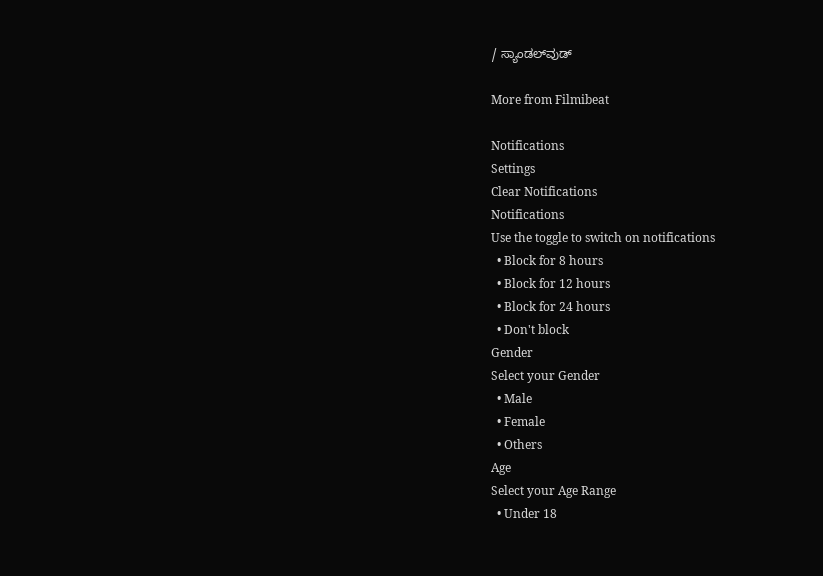/ ಸ್ಯಾಂಡಲ್‌ವುಡ್‌

More from Filmibeat

Notifications
Settings
Clear Notifications
Notifications
Use the toggle to switch on notifications
  • Block for 8 hours
  • Block for 12 hours
  • Block for 24 hours
  • Don't block
Gender
Select your Gender
  • Male
  • Female
  • Others
Age
Select your Age Range
  • Under 18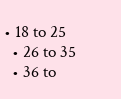• 18 to 25
  • 26 to 35
  • 36 to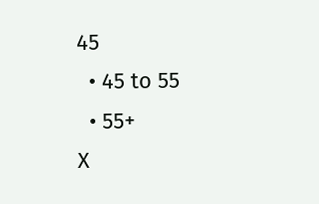45
  • 45 to 55
  • 55+
X